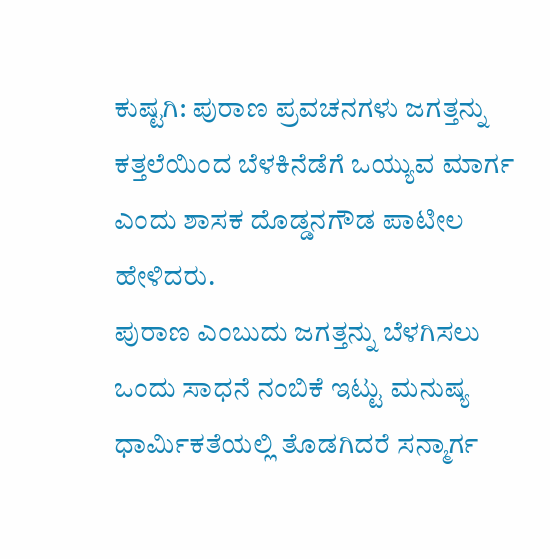ಕುಷ್ಟಗಿ: ಪುರಾಣ ಪ್ರವಚನಗಳು ಜಗತ್ತನ್ನು ಕತ್ತಲೆಯಿಂದ ಬೆಳಕಿನೆಡೆಗೆ ಒಯ್ಯುವ ಮಾರ್ಗ ಎಂದು ಶಾಸಕ ದೊಡ್ಡನಗೌಡ ಪಾಟೀಲ ಹೇಳಿದರು.
ಪುರಾಣ ಎಂಬುದು ಜಗತ್ತನ್ನು ಬೆಳಗಿಸಲು ಒಂದು ಸಾಧನೆ ನಂಬಿಕೆ ಇಟ್ಟು ಮನುಷ್ಯ ಧಾರ್ಮಿಕತೆಯಲ್ಲಿ ತೊಡಗಿದರೆ ಸನ್ಮಾರ್ಗ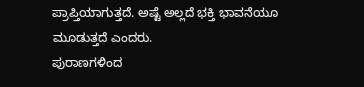ಪ್ರಾಪ್ತಿಯಾಗುತ್ತದೆ. ಅಷ್ಟೆ ಅಲ್ಲದೆ ಭಕ್ತಿ ಭಾವನೆಯೂ ಮೂಡುತ್ತದೆ ಎಂದರು.
ಪುರಾಣಗಳಿಂದ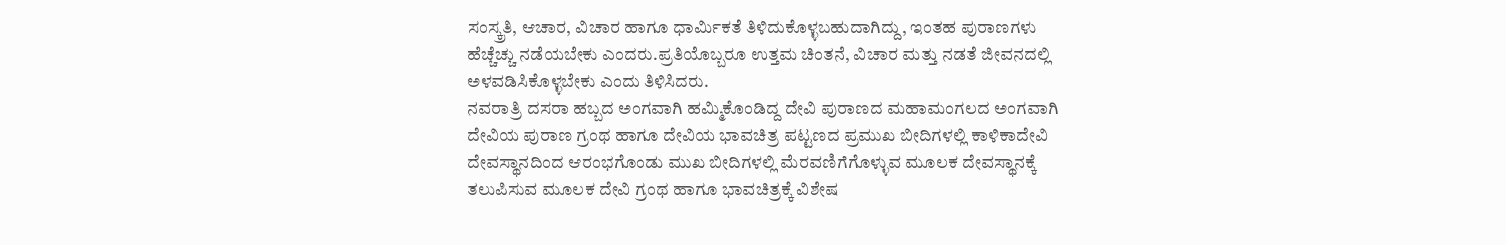ಸಂಸ್ಕ್ರತಿ, ಆಚಾರ, ವಿಚಾರ ಹಾಗೂ ಧಾರ್ಮಿಕತೆ ತಿಳಿದುಕೊಳ್ಳಬಹುದಾಗಿದ್ದು, ಇಂತಹ ಪುರಾಣಗಳು ಹೆಚ್ಚೆಚ್ಚು ನಡೆಯಬೇಕು ಎಂದರು.ಪ್ರತಿಯೊಬ್ಬರೂ ಉತ್ತಮ ಚಿಂತನೆ, ವಿಚಾರ ಮತ್ತು ನಡತೆ ಜೀವನದಲ್ಲಿ ಅಳವಡಿಸಿಕೊಳ್ಳಬೇಕು ಎಂದು ತಿಳಿಸಿದರು.
ನವರಾತ್ರಿ ದಸರಾ ಹಬ್ಬದ ಅಂಗವಾಗಿ ಹಮ್ಮಿಕೊಂಡಿದ್ದ ದೇವಿ ಪುರಾಣದ ಮಹಾಮಂಗಲದ ಅಂಗವಾಗಿ ದೇವಿಯ ಪುರಾಣ ಗ್ರಂಥ ಹಾಗೂ ದೇವಿಯ ಭಾವಚಿತ್ರ ಪಟ್ಟಣದ ಪ್ರಮುಖ ಬೀದಿಗಳಲ್ಲಿ ಕಾಳಿಕಾದೇವಿ ದೇವಸ್ಥಾನದಿಂದ ಆರಂಭಗೊಂಡು ಮುಖ ಬೀದಿಗಳಲ್ಲಿ ಮೆರವಣಿಗೆಗೊಳ್ಳುವ ಮೂಲಕ ದೇವಸ್ಥಾನಕ್ಕೆ ತಲುಪಿಸುವ ಮೂಲಕ ದೇವಿ ಗ್ರಂಥ ಹಾಗೂ ಭಾವಚಿತ್ರಕ್ಕೆ ವಿಶೇಷ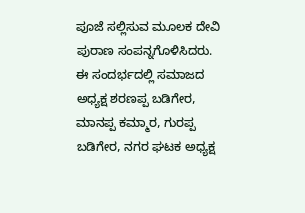ಪೂಜೆ ಸಲ್ಲಿಸುವ ಮೂಲಕ ದೇವಿ ಪುರಾಣ ಸಂಪನ್ನಗೊಳಿಸಿದರು.
ಈ ಸಂದರ್ಭದಲ್ಲಿ ಸಮಾಜದ ಅಧ್ಯಕ್ಷ ಶರಣಪ್ಪ ಬಡಿಗೇರ, ಮಾನಪ್ಪ ಕಮ್ಮಾರ, ಗುರಪ್ಪ ಬಡಿಗೇರ, ನಗರ ಘಟಕ ಅಧ್ಯಕ್ಷ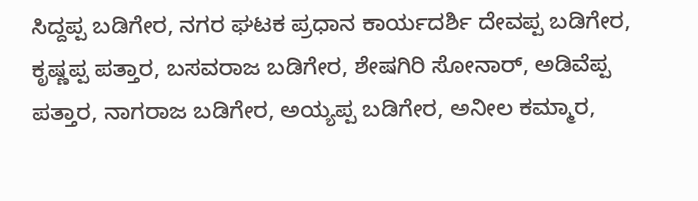ಸಿದ್ದಪ್ಪ ಬಡಿಗೇರ, ನಗರ ಘಟಕ ಪ್ರಧಾನ ಕಾರ್ಯದರ್ಶಿ ದೇವಪ್ಪ ಬಡಿಗೇರ, ಕೃಷ್ಣಪ್ಪ ಪತ್ತಾರ, ಬಸವರಾಜ ಬಡಿಗೇರ, ಶೇಷಗಿರಿ ಸೋನಾರ್, ಅಡಿವೆಪ್ಪ ಪತ್ತಾರ, ನಾಗರಾಜ ಬಡಿಗೇರ, ಅಯ್ಯಪ್ಪ ಬಡಿಗೇರ, ಅನೀಲ ಕಮ್ಮಾರ,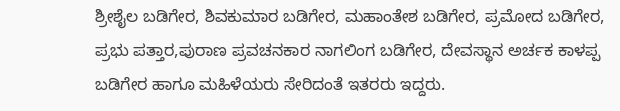ಶ್ರೀಶೈಲ ಬಡಿಗೇರ, ಶಿವಕುಮಾರ ಬಡಿಗೇರ, ಮಹಾಂತೇಶ ಬಡಿಗೇರ, ಪ್ರಮೋದ ಬಡಿಗೇರ, ಪ್ರಭು ಪತ್ತಾರ,ಪುರಾಣ ಪ್ರವಚನಕಾರ ನಾಗಲಿಂಗ ಬಡಿಗೇರ, ದೇವಸ್ಥಾನ ಅರ್ಚಕ ಕಾಳಪ್ಪ ಬಡಿಗೇರ ಹಾಗೂ ಮಹಿಳೆಯರು ಸೇರಿದಂತೆ ಇತರರು ಇದ್ದರು.